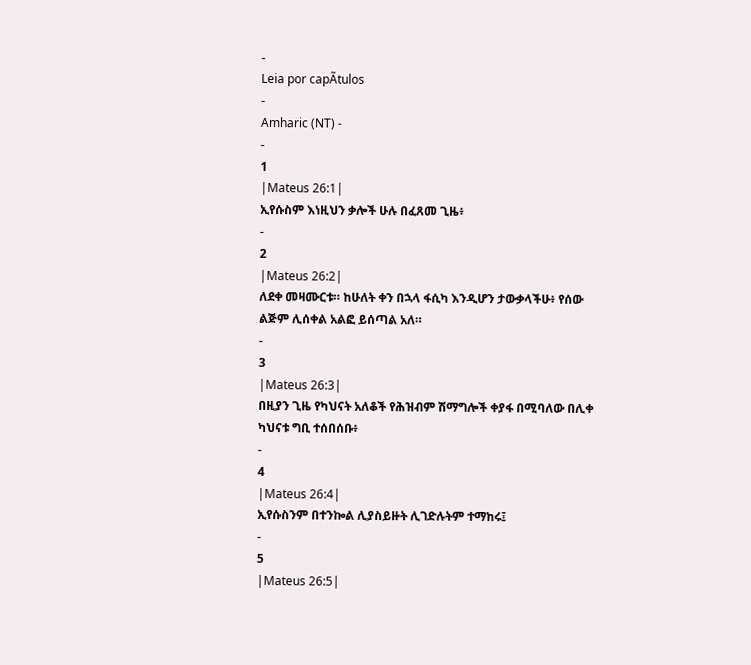-
Leia por capÃtulos
-
Amharic (NT) -
-
1
|Mateus 26:1|
ኢየሱስም እነዚህን ቃሎች ሁሉ በፈጸመ ጊዜ፥
-
2
|Mateus 26:2|
ለደቀ መዛሙርቱ። ከሁለት ቀን በኋላ ፋሲካ እንዲሆን ታውቃላችሁ፥ የሰው ልጅም ሊሰቀል አልፎ ይሰጣል አለ።
-
3
|Mateus 26:3|
በዚያን ጊዜ የካህናት አለቆች የሕዝብም ሽማግሎች ቀያፋ በሚባለው በሊቀ ካህናቱ ግቢ ተሰበሰቡ፥
-
4
|Mateus 26:4|
ኢየሱስንም በተንኰል ሊያስይዙት ሊገድሉትም ተማከሩ፤
-
5
|Mateus 26:5|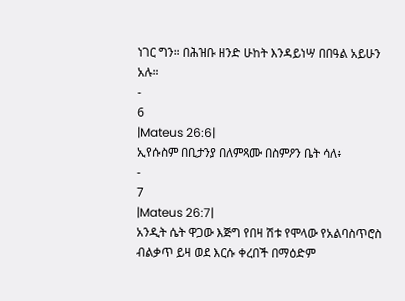ነገር ግን። በሕዝቡ ዘንድ ሁከት እንዳይነሣ በበዓል አይሁን አሉ።
-
6
|Mateus 26:6|
ኢየሱስም በቢታንያ በለምጻሙ በስምዖን ቤት ሳለ፥
-
7
|Mateus 26:7|
አንዲት ሴት ዋጋው እጅግ የበዛ ሽቱ የሞላው የአልባስጥሮስ ብልቃጥ ይዛ ወደ እርሱ ቀረበች በማዕድም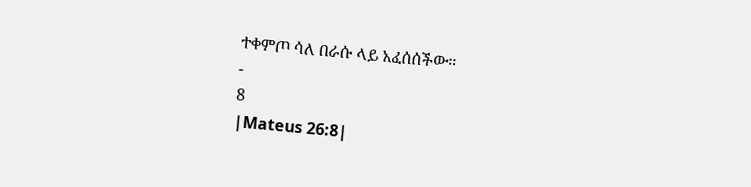ተቀምጦ ሳለ በራሱ ላይ አፈሰሰችው።
-
8
|Mateus 26:8|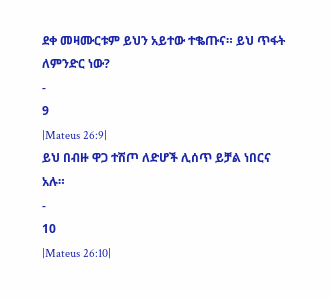ደቀ መዛሙርቱም ይህን አይተው ተቈጡና። ይህ ጥፋት ለምንድር ነው?
-
9
|Mateus 26:9|
ይህ በብዙ ዋጋ ተሽጦ ለድሆች ሊሰጥ ይቻል ነበርና አሉ።
-
10
|Mateus 26:10|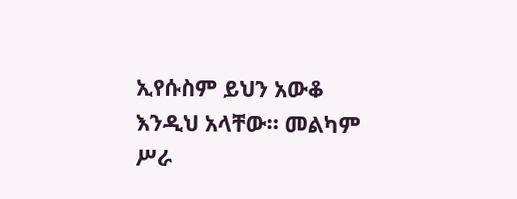ኢየሱስም ይህን አውቆ እንዲህ አላቸው። መልካም ሥራ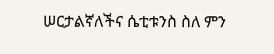ሠርታልኛለችና ሴቲቱንስ ስለ ምን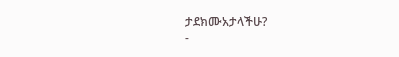ታደክሙአታላችሁ?
-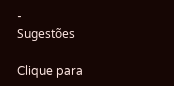-
Sugestões

Clique para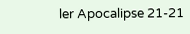ler Apocalipse 21-21